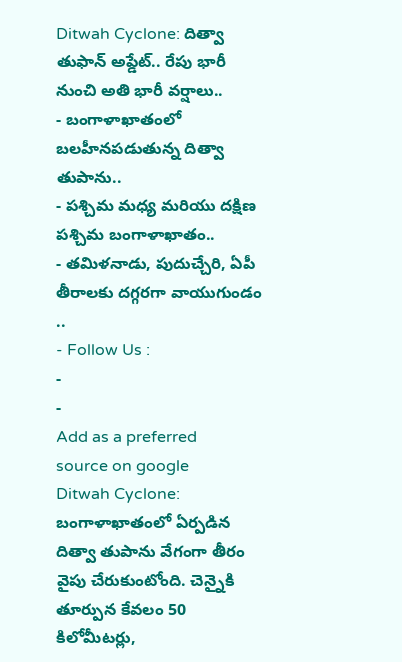Ditwah Cyclone: దిత్వా తుఫాన్ అప్డేట్.. రేపు భారీ నుంచి అతి భారీ వర్షాలు..
- బంగాళాఖాతంలో బలహీనపడుతున్న దిత్వా తుపాను..
- పశ్చిమ మధ్య మరియు దక్షిణ పశ్చిమ బంగాళాఖాతం..
- తమిళనాడు, పుదుచ్చేరి, ఏపీ తీరాలకు దగ్గరగా వాయుగుండం ..
- Follow Us :
-
-
Add as a preferred
source on google
Ditwah Cyclone: బంగాళాఖాతంలో ఏర్పడిన దిత్వా తుపాను వేగంగా తీరం వైపు చేరుకుంటోంది. చెన్నైకి తూర్పున కేవలం 50 కిలోమీటర్లు,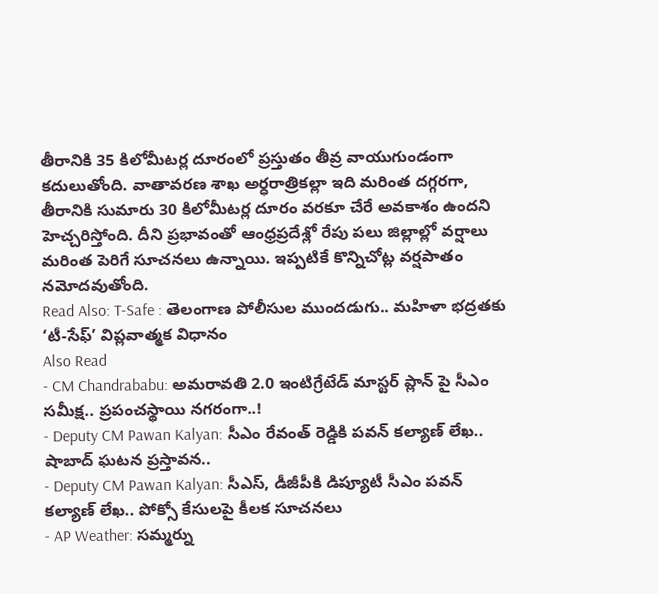తీరానికి 35 కిలోమీటర్ల దూరంలో ప్రస్తుతం తీవ్ర వాయుగుండంగా కదులుతోంది. వాతావరణ శాఖ అర్ధరాత్రికల్లా ఇది మరింత దగ్గరగా, తీరానికి సుమారు 30 కిలోమీటర్ల దూరం వరకూ చేరే అవకాశం ఉందని హెచ్చరిస్తోంది. దీని ప్రభావంతో ఆంధ్రప్రదేశ్లో రేపు పలు జిల్లాల్లో వర్షాలు మరింత పెరిగే సూచనలు ఉన్నాయి. ఇప్పటికే కొన్నిచోట్ల వర్షపాతం నమోదవుతోంది.
Read Also: T-Safe : తెలంగాణ పోలీసుల ముందడుగు.. మహిళా భద్రతకు ‘టీ-సేఫ్’ విప్లవాత్మక విధానం
Also Read
- CM Chandrababu: అమరావతి 2.0 ఇంటిగ్రేటేడ్ మాస్టర్ ప్లాన్ పై సీఎం సమీక్ష.. ప్రపంచస్థాయి నగరంగా..!
- Deputy CM Pawan Kalyan: సీఎం రేవంత్ రెడ్డికి పవన్ కల్యాణ్ లేఖ.. షాబాద్ ఘటన ప్రస్తావన..
- Deputy CM Pawan Kalyan: సీఎస్, డీజీపీకి డిప్యూటీ సీఎం పవన్ కల్యాణ్ లేఖ.. పోక్సో కేసులపై కీలక సూచనలు
- AP Weather: సమ్మర్ను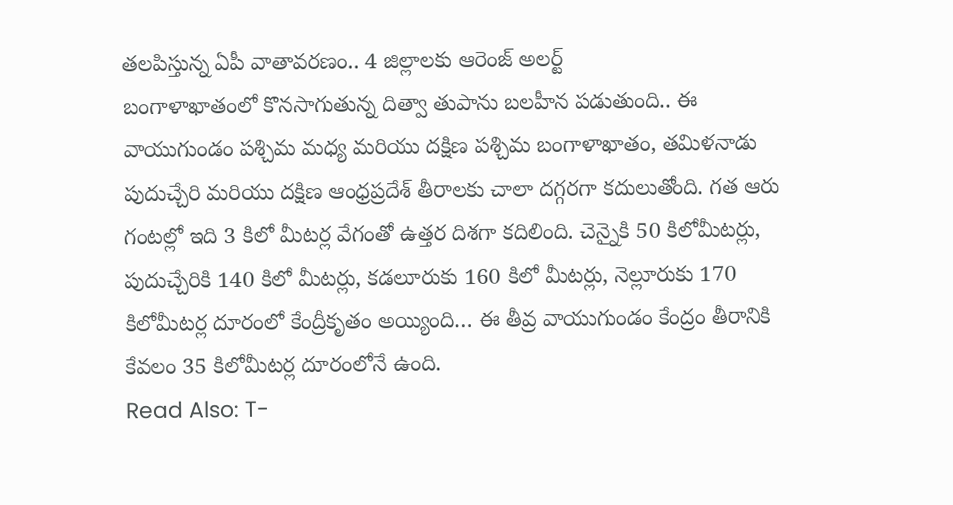తలపిస్తున్న ఏపీ వాతావరణం.. 4 జిల్లాలకు ఆరెంజ్ అలర్ట్
బంగాళాఖాతంలో కొనసాగుతున్న దిత్వా తుపాను బలహీన పడుతుంది.. ఈ వాయుగుండం పశ్చిమ మధ్య మరియు దక్షిణ పశ్చిమ బంగాళాఖాతం, తమిళనాడు పుదుచ్చేరి మరియు దక్షిణ ఆంధ్రప్రదేశ్ తీరాలకు చాలా దగ్గరగా కదులుతోంది. గత ఆరు గంటల్లో ఇది 3 కిలో మీటర్ల వేగంతో ఉత్తర దిశగా కదిలింది. చెన్నైకి 50 కిలోమీటర్లు, పుదుచ్చేరికి 140 కిలో మీటర్లు, కడలూరుకు 160 కిలో మీటర్లు, నెల్లూరుకు 170 కిలోమీటర్ల దూరంలో కేంద్రీకృతం అయ్యింది… ఈ తీవ్ర వాయుగుండం కేంద్రం తీరానికి కేవలం 35 కిలోమీటర్ల దూరంలోనే ఉంది.
Read Also: T-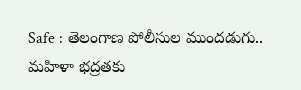Safe : తెలంగాణ పోలీసుల ముందడుగు.. మహిళా భద్రతకు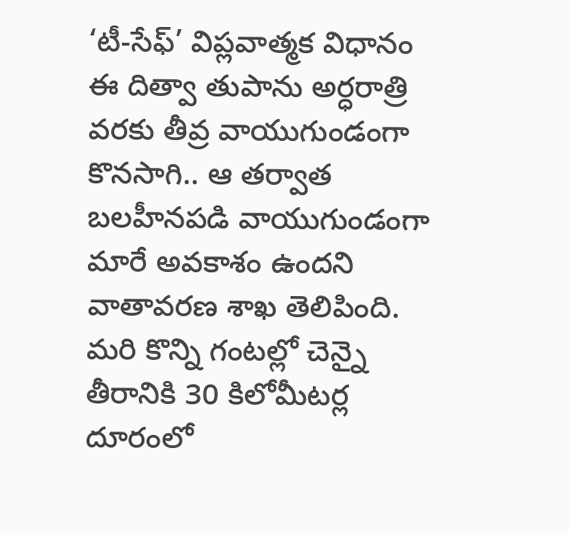‘టీ-సేఫ్’ విప్లవాత్మక విధానం
ఈ దిత్వా తుపాను అర్ధరాత్రి వరకు తీవ్ర వాయుగుండంగా కొనసాగి.. ఆ తర్వాత బలహీనపడి వాయుగుండంగా మారే అవకాశం ఉందని వాతావరణ శాఖ తెలిపింది. మరి కొన్ని గంటల్లో చెన్నై తీరానికి 30 కిలోమీటర్ల దూరంలో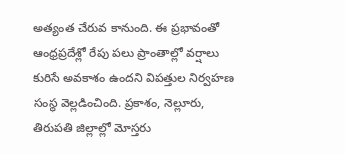అత్యంత చేరువ కానుంది. ఈ ప్రభావంతో ఆంధ్రప్రదేశ్లో రేపు పలు ప్రాంతాల్లో వర్షాలు కురిసే అవకాశం ఉందని విపత్తుల నిర్వహణ సంస్థ వెల్లడించింది. ప్రకాశం, నెల్లూరు, తిరుపతి జిల్లాల్లో మోస్తరు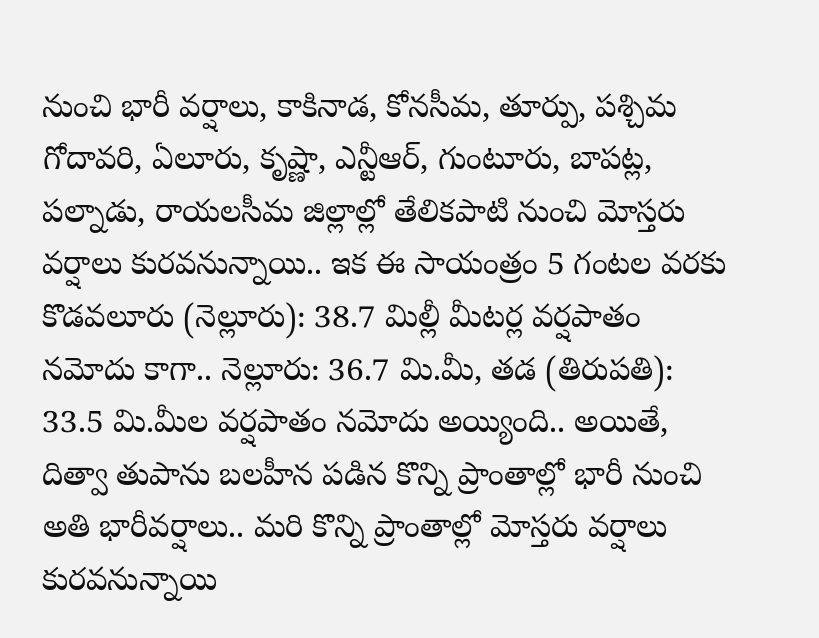నుంచి భారీ వర్షాలు, కాకినాడ, కోనసీమ, తూర్పు, పశ్చిమ గోదావరి, ఏలూరు, కృష్ణా, ఎన్టీఆర్, గుంటూరు, బాపట్ల, పల్నాడు, రాయలసీమ జిల్లాల్లో తేలికపాటి నుంచి మోస్తరు వర్షాలు కురవనున్నాయి.. ఇక ఈ సాయంత్రం 5 గంటల వరకు కొడవలూరు (నెల్లూరు): 38.7 మిల్లీ మీటర్ల వర్షపాతం నమోదు కాగా.. నెల్లూరు: 36.7 మి.మీ, తడ (తిరుపతి): 33.5 మి.మీల వర్షపాతం నమోదు అయ్యింది.. అయితే, దిత్వా తుపాను బలహీన పడిన కొన్ని ప్రాంతాల్లో భారీ నుంచి అతి భారీవర్షాలు.. మరి కొన్ని ప్రాంతాల్లో మోస్తరు వర్షాలు కురవనున్నాయి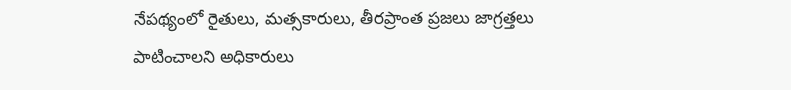నేపథ్యంలో రైతులు, మత్సకారులు, తీరప్రాంత ప్రజలు జాగ్రత్తలు పాటించాలని అధికారులు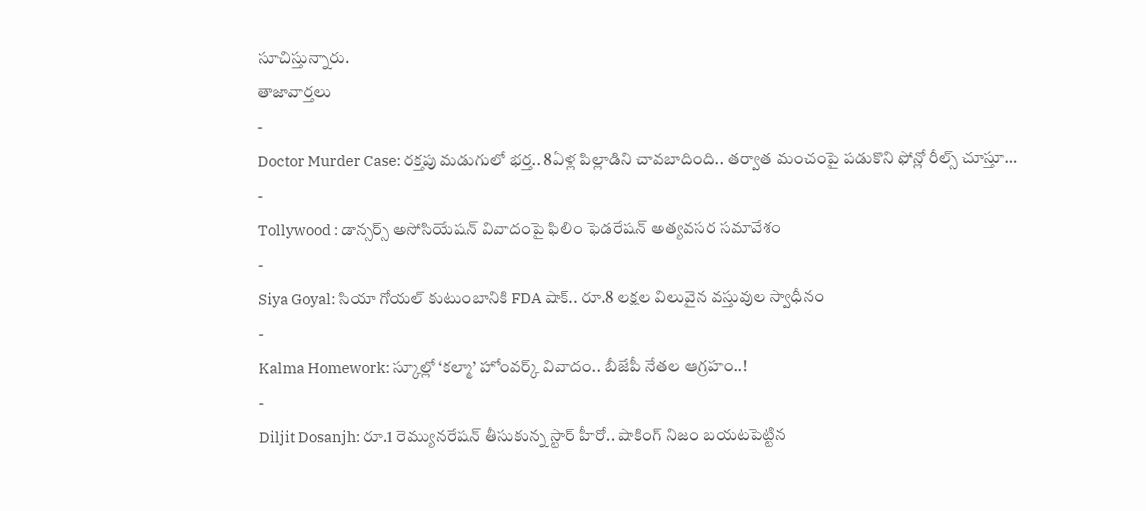సూచిస్తున్నారు.
తాజావార్తలు
-
Doctor Murder Case: రక్తపు మడుగులో భర్త.. 8ఏళ్ల పిల్లాడిని చావబాదింది.. తర్వాత మంచంపై పడుకొని ఫోన్లో రీల్స్ చూస్తూ…
-
Tollywood : డాన్సర్స్ అసోసియేషన్ వివాదంపై ఫిలిం ఫెడరేషన్ అత్యవసర సమావేశం
-
Siya Goyal: సియా గోయల్ కుటుంబానికి FDA షాక్.. రూ.8 లక్షల విలువైన వస్తువుల స్వాధీనం
-
Kalma Homework: స్కూల్లో ‘కల్మా’ హోంవర్క్ వివాదం.. బీజేపీ నేతల ఆగ్రహం..!
-
Diljit Dosanjh: రూ.1 రెమ్యునరేషన్ తీసుకున్న స్టార్ హీరో.. షాకింగ్ నిజం బయటపెట్టిన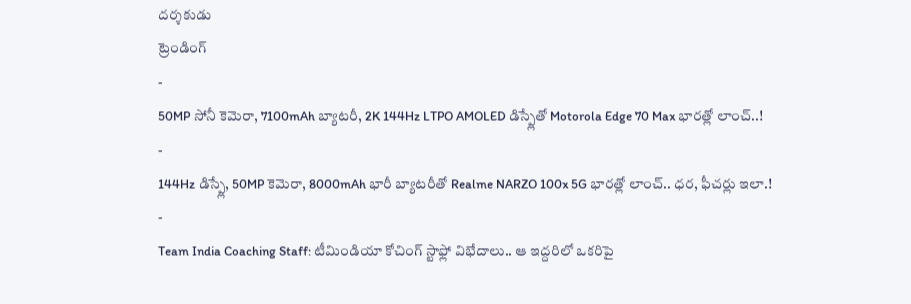దర్శకుడు
ట్రెండింగ్
-
50MP సోనీ కెమెరా, 7100mAh బ్యాటరీ, 2K 144Hz LTPO AMOLED డిస్ప్లేతో Motorola Edge 70 Max భారత్లో లాంచ్..!
-
144Hz డిస్ప్లే, 50MP కెమెరా, 8000mAh భారీ బ్యాటరీతో Realme NARZO 100x 5G భారత్లో లాంచ్.. ధర, ఫీచర్లు ఇలా.!
-
Team India Coaching Staff: టీమిండియా కోచింగ్ స్టాఫ్లో విభేదాలు.. ఆ ఇద్దరిలో ఒకరిపై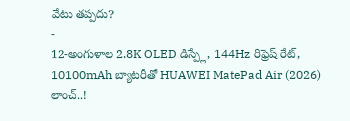వేటు తప్పదు?
-
12-అంగుళాల 2.8K OLED డిస్ప్లే, 144Hz రిఫ్రెష్ రేట్, 10100mAh బ్యాటరీతో HUAWEI MatePad Air (2026) లాంచ్..!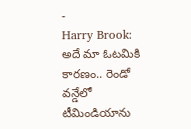-
Harry Brook: అదే మా ఓటమికి కారణం.. రెండో వన్డేలో టీమిండియాను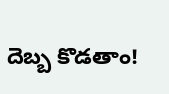దెబ్బ కొడతాం!